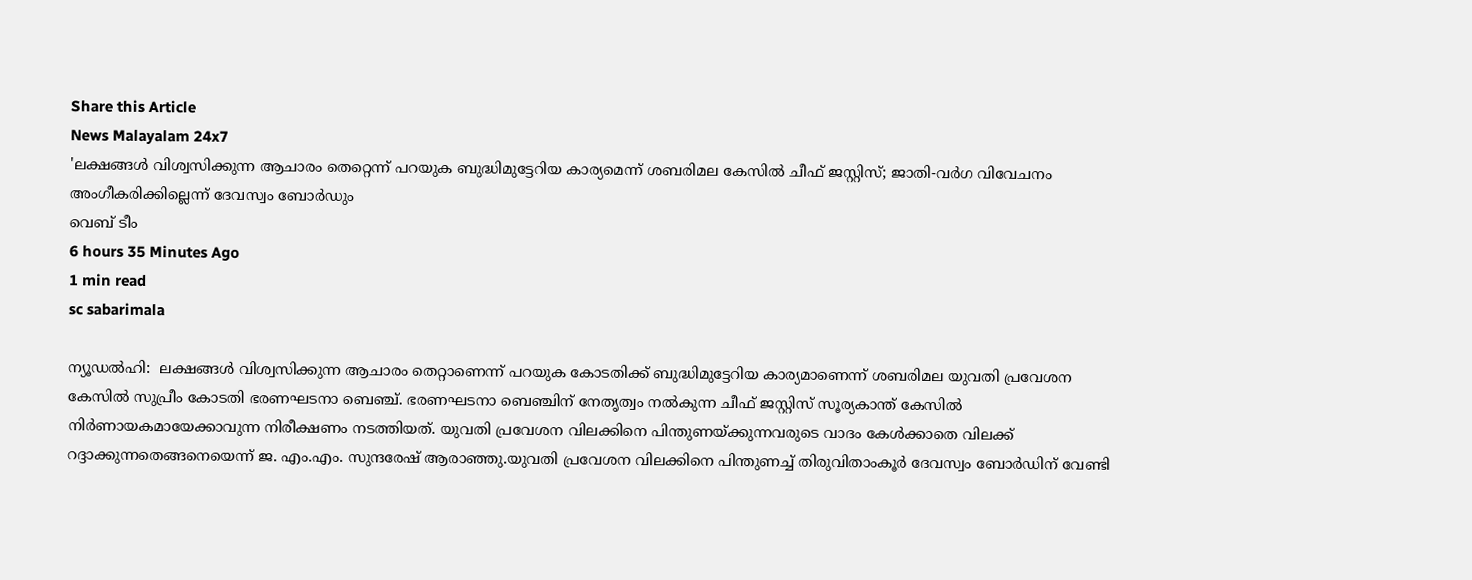Share this Article
News Malayalam 24x7
'ലക്ഷങ്ങൾ വിശ്വസിക്കുന്ന ആചാരം തെറ്റെന്ന് പറയുക ബുദ്ധിമുട്ടേറിയ കാര്യമെന്ന് ശബരിമല കേസിൽ ചീഫ് ജസ്റ്റിസ്; ജാതി-വര്‍ഗ വിവേചനം അംഗീകരിക്കില്ലെന്ന് ദേവസ്വം ബോർഡും
വെബ് ടീം
6 hours 35 Minutes Ago
1 min read
sc sabarimala

ന്യൂഡൽഹി:  ലക്ഷങ്ങൾ വിശ്വസിക്കുന്ന ആചാരം തെറ്റാണെന്ന് പറയുക കോടതിക്ക് ബുദ്ധിമുട്ടേറിയ കാര്യമാണെന്ന് ശബരിമല യുവതി പ്രവേശന കേസിൽ സുപ്രീം കോടതി ഭരണഘടനാ ബെഞ്ച്. ഭരണഘടനാ ബെഞ്ചിന് നേതൃത്വം നൽകുന്ന ചീഫ് ജസ്റ്റിസ് സൂര്യകാന്ത് കേസിൽ നിർണായകമായേക്കാവുന്ന നിരീക്ഷണം നടത്തിയത്. യുവതി പ്രവേശന വിലക്കിനെ പിന്തുണയ്ക്കുന്നവരുടെ വാദം കേൾക്കാതെ വിലക്ക് റദ്ദാക്കുന്നതെങ്ങനെയെന്ന് ജ. എം.എം. സുന്ദരേഷ് ആരാഞ്ഞു.യുവതി പ്രവേശന വിലക്കിനെ പിന്തുണച്ച് തിരുവിതാംകൂർ ദേവസ്വം ബോർഡിന് വേണ്ടി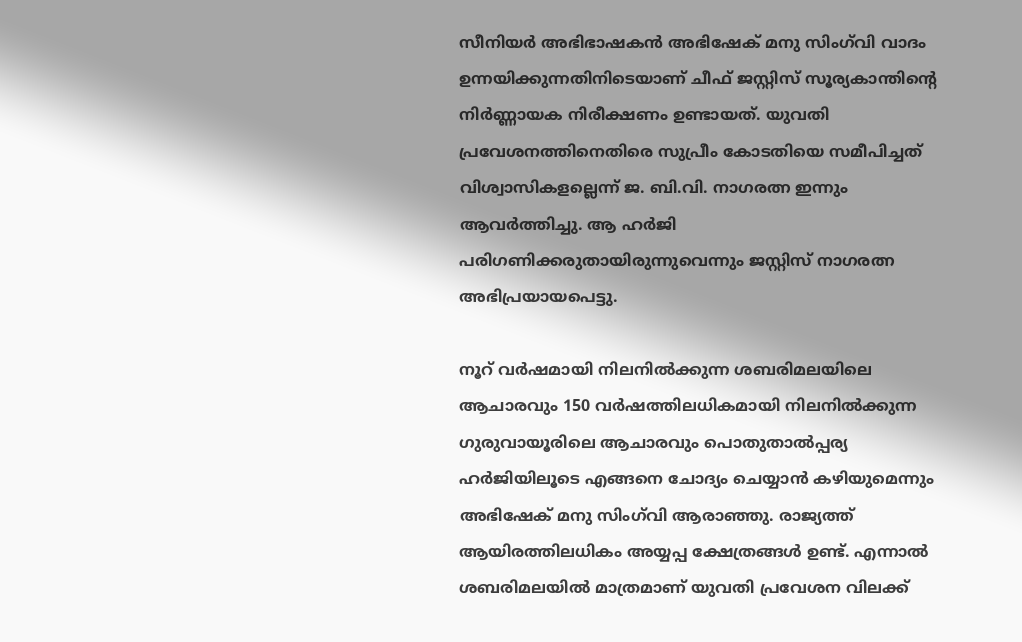സീനിയർ അഭിഭാഷകൻ അഭിഷേക് മനു സിംഗ്‌വി വാദം ഉന്നയിക്കുന്നതിനിടെയാണ് ചീഫ് ജസ്റ്റിസ് സൂര്യകാന്തിന്റെ നിർണ്ണായക നിരീക്ഷണം ഉണ്ടായത്. യുവതി പ്രവേശനത്തിനെതിരെ സുപ്രീം കോടതിയെ സമീപിച്ചത് വിശ്വാസികളല്ലെന്ന് ജ. ബി.വി. നാഗരത്ന ഇന്നും ആവർത്തിച്ചു. ആ ഹർജി പരിഗണിക്കരുതായിരുന്നുവെന്നും ജസ്റ്റിസ് നാഗരത്ന അഭിപ്രയായപെട്ടു.

നൂറ് വർഷമായി നിലനിൽക്കുന്ന ശബരിമലയിലെ ആചാരവും 150 വർഷത്തിലധികമായി നിലനിൽക്കുന്ന ഗുരുവായൂരിലെ ആചാരവും പൊതുതാൽപ്പര്യ ഹർജിയിലൂടെ എങ്ങനെ ചോദ്യം ചെയ്യാൻ കഴിയുമെന്നും അഭിഷേക് മനു സിംഗ്‌വി ആരാഞ്ഞു. രാജ്യത്ത് ആയിരത്തിലധികം അയ്യപ്പ ക്ഷേത്രങ്ങൾ ഉണ്ട്. എന്നാൽ ശബരിമലയിൽ മാത്രമാണ് യുവതി പ്രവേശന വിലക്ക്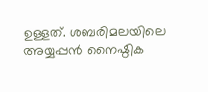ഉള്ളത്. ശബരിമലയിലെ അയ്യപ്പൻ നൈഷ്ഠിക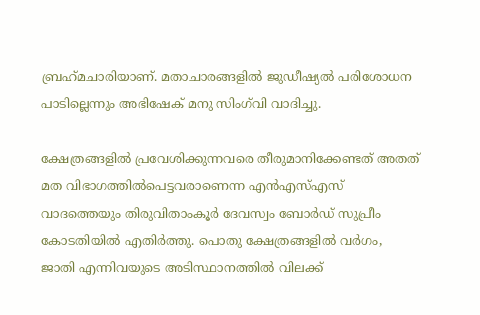ബ്രഹ്‌മചാരിയാണ്. മതാചാരങ്ങളിൽ ജുഡീഷ്യൽ പരിശോധന പാടില്ലെന്നും അഭിഷേക് മനു സിംഗ്‌വി വാദിച്ചു.

ക്ഷേത്രങ്ങളിൽ പ്രവേശിക്കുന്നവരെ തീരുമാനിക്കേണ്ടത് അതത് മത വിഭാഗത്തിൽപെട്ടവരാണെന്ന എൻഎസ്എസ് വാദത്തെയും തിരുവിതാംകൂർ ദേവസ്വം ബോർഡ് സുപ്രീം കോടതിയിൽ എതിർത്തു. പൊതു ക്ഷേത്രങ്ങളിൽ വർഗം, ജാതി എന്നിവയുടെ അടിസ്ഥാനത്തിൽ വിലക്ക്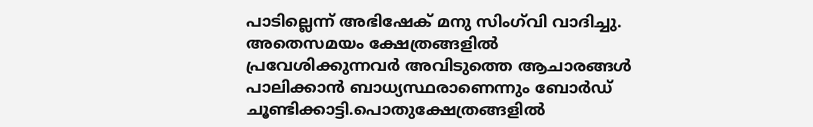പാടില്ലെന്ന് അഭിഷേക് മനു സിംഗ്‌വി വാദിച്ചു. അതെസമയം ക്ഷേത്രങ്ങളിൽ പ്രവേശിക്കുന്നവർ അവിടുത്തെ ആചാരങ്ങൾ പാലിക്കാൻ ബാധ്യസ്ഥരാണെന്നും ബോർഡ് ചൂണ്ടിക്കാട്ടി.പൊതുക്ഷേത്രങ്ങളില്‍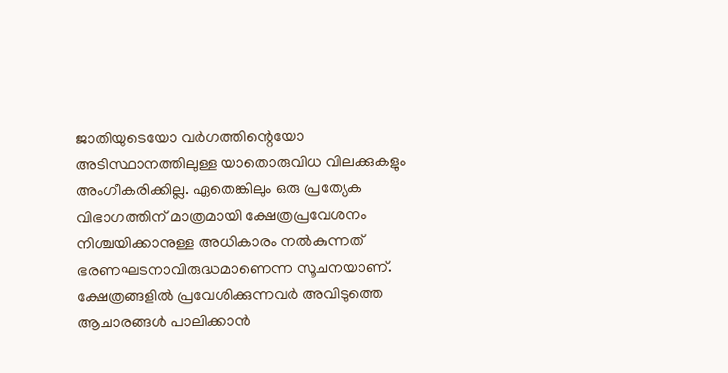ജാതിയുടെയോ വര്‍ഗത്തിന്റെയോ അടിസ്ഥാനത്തിലുള്ള യാതൊരുവിധ വിലക്കുകളും അംഗീകരിക്കില്ല. ഏതെങ്കിലും ഒരു പ്രത്യേക വിഭാഗത്തിന് മാത്രമായി ക്ഷേത്രപ്രവേശനം നിശ്ചയിക്കാനുള്ള അധികാരം നല്‍കുന്നത് ഭരണഘടനാവിരുദ്ധമാണെന്ന സൂചനയാണ്. ക്ഷേത്രങ്ങളില്‍ പ്രവേശിക്കുന്നവര്‍ അവിടുത്തെ ആചാരങ്ങള്‍ പാലിക്കാന്‍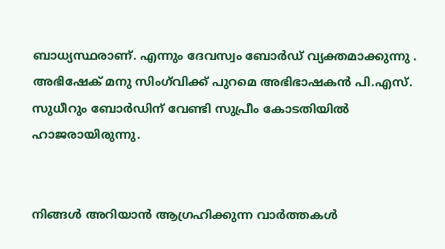ബാധ്യസ്ഥരാണ്. എന്നും ദേവസ്വം ബോർഡ്‌ വ്യക്തമാക്കുന്നു . അഭിഷേക് മനു സിംഗ്‌വിക്ക് പുറമെ അഭിഭാഷകൻ പി.എസ്. സുധീറും ബോർഡിന് വേണ്ടി സുപ്രീം കോടതിയിൽ ഹാജരായിരുന്നു.


നിങ്ങൾ അറിയാൻ ആഗ്രഹിക്കുന്ന വാർത്തകൾ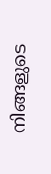നിങ്ങളുടെ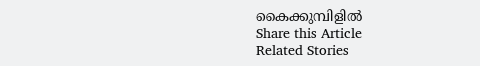കൈക്കുമ്പിളിൽ
Share this Article
Related Stories